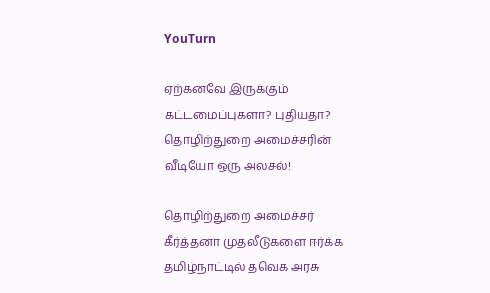YouTurn

ஏற்கனவே இருக்கும் கட்டமைப்புகளா? புதியதா? தொழிற்துறை அமைச்சரின் வீடியோ ஒரு அலசல்!

தொழிற்துறை அமைச்சர் கீர்த்தனா முதலீடுகளை ஈர்க்க தமிழ்நாட்டில் தவெக அரசு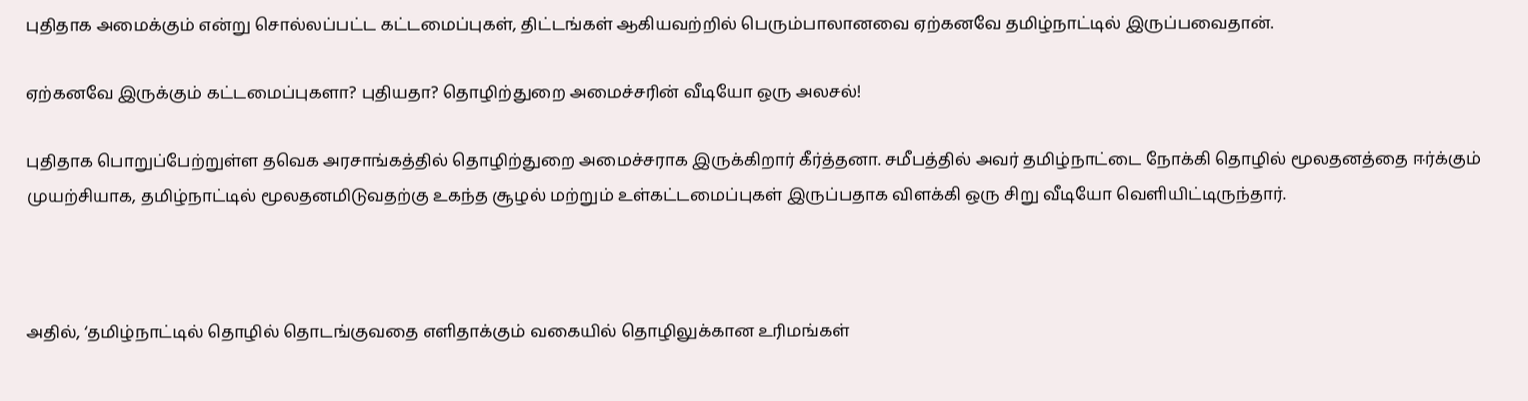புதிதாக அமைக்கும் என்று சொல்லப்பட்ட கட்டமைப்புகள், திட்டங்கள் ஆகியவற்றில் பெரும்பாலானவை ஏற்கனவே தமிழ்நாட்டில் இருப்பவைதான்.

ஏற்கனவே இருக்கும் கட்டமைப்புகளா? புதியதா? தொழிற்துறை அமைச்சரின் வீடியோ ஒரு அலசல்!

புதிதாக பொறுப்பேற்றுள்ள தவெக அரசாங்கத்தில் தொழிற்துறை அமைச்சராக இருக்கிறார் கீர்த்தனா. சமீபத்தில் அவர் தமிழ்நாட்டை நோக்கி தொழில் மூலதனத்தை ஈர்க்கும் முயற்சியாக, தமிழ்நாட்டில் மூலதனமிடுவதற்கு உகந்த சூழல் மற்றும் உள்கட்டமைப்புகள் இருப்பதாக விளக்கி ஒரு சிறு வீடியோ வெளியிட்டிருந்தார்.



அதில், ‘தமிழ்நாட்டில் தொழில் தொடங்குவதை எளிதாக்கும் வகையில் தொழிலுக்கான உரிமங்கள்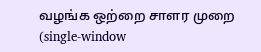வழங்க ஒற்றை சாளர முறை (single-window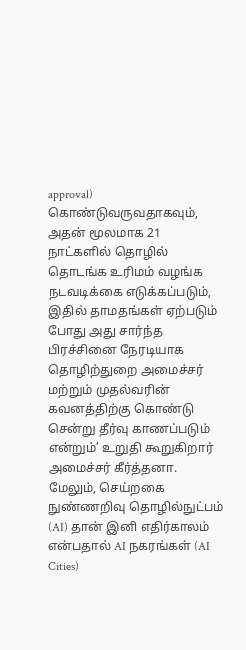approval) கொண்டுவருவதாகவும், அதன் மூலமாக 21 நாட்களில் தொழில் தொடங்க உரிமம் வழங்க நடவடிக்கை எடுக்கப்படும், இதில் தாமதங்கள் ஏற்படும் போது அது சார்ந்த பிரச்சினை நேரடியாக தொழிற்துறை அமைச்சர் மற்றும் முதல்வரின் கவனத்திற்கு கொண்டு சென்று தீர்வு காணப்படும் என்றும்’ உறுதி கூறுகிறார் அமைச்சர் கீர்த்தனா.  மேலும், செய்றகை நுண்ணறிவு தொழில்நுட்பம் (AI) தான் இனி எதிர்காலம் என்பதால் AI நகரங்கள் (AI Cities)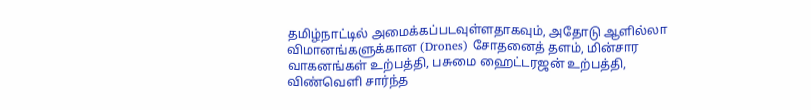தமிழ்நாட்டில் அமைக்கப்படவுள்ளதாகவும், அதோடு ஆளில்லா விமானங்களுக்கான (Drones) சோதனைத் தளம், மின்சார வாகனங்கள் உற்பத்தி, பசுமை ஹைட்டரஜன் உற்பத்தி, விண்வெளி சார்ந்த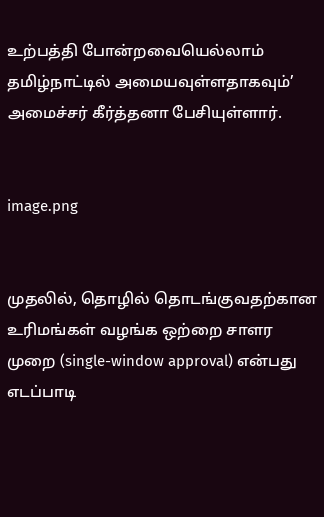உற்பத்தி போன்றவையெல்லாம் தமிழ்நாட்டில் அமையவுள்ளதாகவும்’ அமைச்சர் கீர்த்தனா பேசியுள்ளார்.


image.png


முதலில், தொழில் தொடங்குவதற்கான உரிமங்கள் வழங்க ஒற்றை சாளர முறை (single-window approval) என்பது எடப்பாடி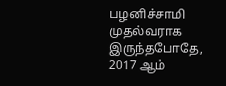பழனிச்சாமி முதல்வராக இருந்தபோதே,  2017 ஆம்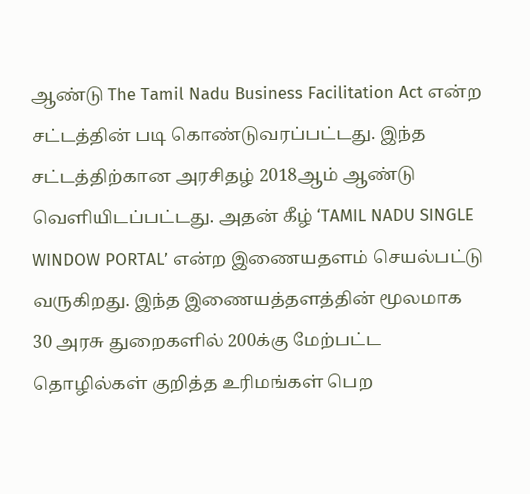ஆண்டு The Tamil Nadu Business Facilitation Act என்ற சட்டத்தின் படி கொண்டுவரப்பட்டது. இந்த சட்டத்திற்கான அரசிதழ் 2018ஆம் ஆண்டு வெளியிடப்பட்டது. அதன் கீழ் ‘TAMIL NADU SINGLE WINDOW PORTAL’ என்ற இணையதளம் செயல்பட்டு வருகிறது. இந்த இணையத்தளத்தின் மூலமாக 30 அரசு துறைகளில் 200க்கு மேற்பட்ட தொழில்கள் குறித்த உரிமங்கள் பெற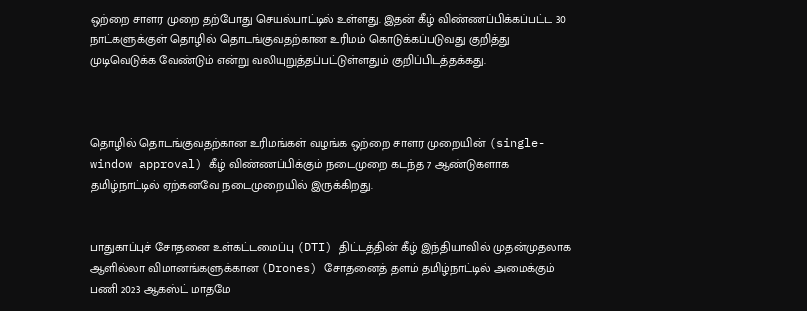ஒற்றை சாளர முறை தற்போது செயல்பாட்டில் உள்ளது. இதன் கீழ் விண்ணப்பிக்கப்பட்ட 30 நாட்களுக்குள் தொழில் தொடங்குவதற்கான உரிமம் கொடுக்கப்படுவது குறித்து முடிவெடுக்க வேண்டும் என்று வலியுறுத்தப்பட்டுள்ளதும் குறிப்பிடத்தக்கது.



தொழில் தொடங்குவதற்கான உரிமங்கள் வழங்க ஒற்றை சாளர முறையின் (single-window approval) கீழ் விண்ணப்பிக்கும் நடைமுறை கடந்த 7 ஆண்டுகளாக தமிழ்நாட்டில் ஏற்கனவே நடைமுறையில் இருக்கிறது.


பாதுகாப்புச் சோதனை உள்கட்டமைப்பு (DTI) திட்டத்தின் கீழ் இந்தியாவில் முதன்முதலாக ஆளில்லா விமானங்களுக்கான (Drones) சோதனைத் தளம் தமிழ்நாட்டில் அமைக்கும் பணி 2023 ஆகஸ்ட் மாதமே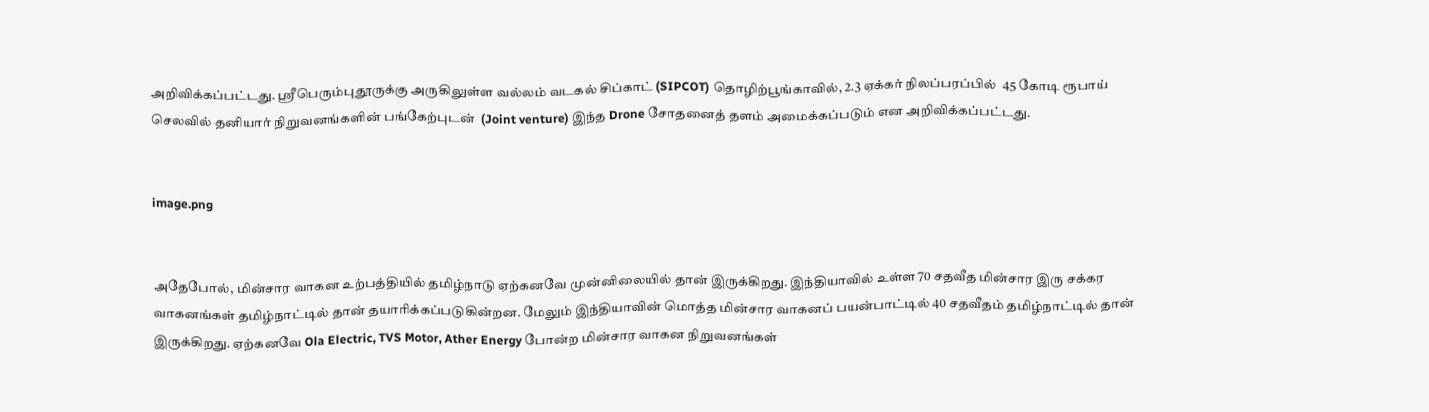அறிவிக்கப்பட்டது. ஸ்ரீபெரும்புதூருக்கு அருகிலுள்ள வல்லம் வடகல் சிப்காட் (SIPCOT) தொழிற்பூங்காவில், 2.3 ஏக்கர் நிலப்பரப்பில்  45 கோடி ரூபாய் செலவில் தனியார் நிறுவனங்களின் பங்கேற்புடன்  (Joint venture) இந்த Drone சோதனைத் தளம் அமைக்கப்படும் என அறிவிக்கப்பட்டது.


image.png


அதேபோல், மின்சார வாகன உற்பத்தியில் தமிழ்நாடு ஏற்கனவே முன்னிலையில் தான் இருக்கிறது. இந்தியாவில் உள்ள 70 சதவீத மின்சார இரு சக்கர வாகனங்கள் தமிழ்நாட்டில் தான் தயாரிக்கப்படுகின்றன. மேலும் இந்தியாவின் மொத்த மின்சார வாகனப் பயன்பாட்டில் 40 சதவீதம் தமிழ்நாட்டில் தான் இருக்கிறது. ஏற்கனவே Ola Electric, TVS Motor, Ather Energy போன்ற மின்சார வாகன நிறுவனங்கள்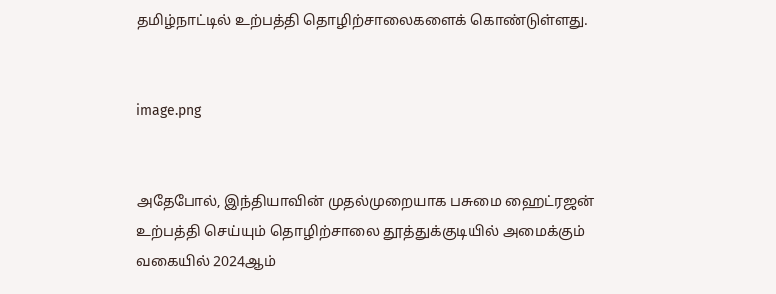தமிழ்நாட்டில் உற்பத்தி தொழிற்சாலைகளைக் கொண்டுள்ளது.


image.png


அதேபோல், இந்தியாவின் முதல்முறையாக பசுமை ஹைட்ரஜன் உற்பத்தி செய்யும் தொழிற்சாலை தூத்துக்குடியில் அமைக்கும் வகையில் 2024ஆம்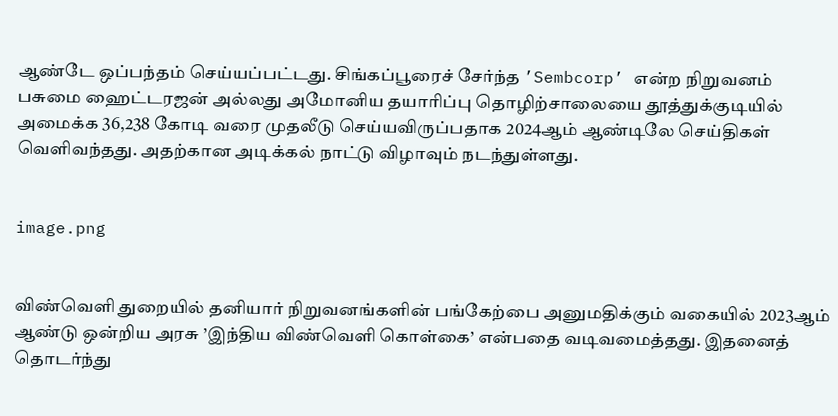ஆண்டே ஒப்பந்தம் செய்யப்பட்டது. சிங்கப்பூரைச் சேர்ந்த ’Sembcorp’ என்ற நிறுவனம் பசுமை ஹைட்டரஜன் அல்லது அமோனிய தயாரிப்பு தொழிற்சாலையை தூத்துக்குடியில் அமைக்க 36,238 கோடி வரை முதலீடு செய்யவிருப்பதாக 2024ஆம் ஆண்டிலே செய்திகள் வெளிவந்தது. அதற்கான அடிக்கல் நாட்டு விழாவும் நடந்துள்ளது.


image.png


விண்வெளி துறையில் தனியார் நிறுவனங்களின் பங்கேற்பை அனுமதிக்கும் வகையில் 2023ஆம் ஆண்டு ஒன்றிய அரசு ’இந்திய விண்வெளி கொள்கை’ என்பதை வடிவமைத்தது. இதனைத் தொடர்ந்து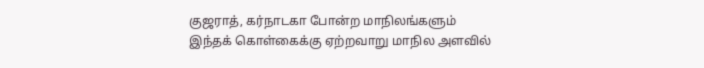குஜராத், கர்நாடகா போன்ற மாநிலங்களும் இந்தக் கொள்கைக்கு ஏற்றவாறு மாநில அளவில்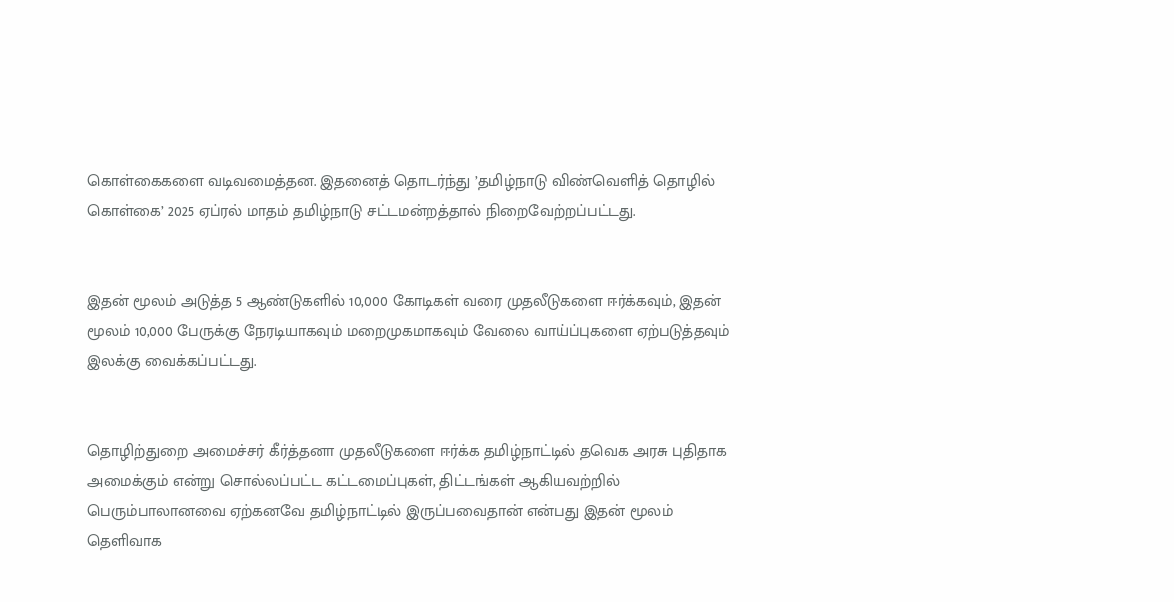கொள்கைகளை வடிவமைத்தன. இதனைத் தொடர்ந்து ’தமிழ்நாடு விண்வெளித் தொழில் கொள்கை’ 2025 ஏப்ரல் மாதம் தமிழ்நாடு சட்டமன்றத்தால் நிறைவேற்றப்பட்டது.


இதன் மூலம் அடுத்த 5 ஆண்டுகளில் 10,000 கோடிகள் வரை முதலீடுகளை ஈர்க்கவும், இதன் மூலம் 10,000 பேருக்கு நேரடியாகவும் மறைமுகமாகவும் வேலை வாய்ப்புகளை ஏற்படுத்தவும் இலக்கு வைக்கப்பட்டது.


தொழிற்துறை அமைச்சர் கீர்த்தனா முதலீடுகளை ஈர்க்க தமிழ்நாட்டில் தவெக அரசு புதிதாக அமைக்கும் என்று சொல்லப்பட்ட கட்டமைப்புகள், திட்டங்கள் ஆகியவற்றில் பெரும்பாலானவை ஏற்கனவே தமிழ்நாட்டில் இருப்பவைதான் என்பது இதன் மூலம் தெளிவாக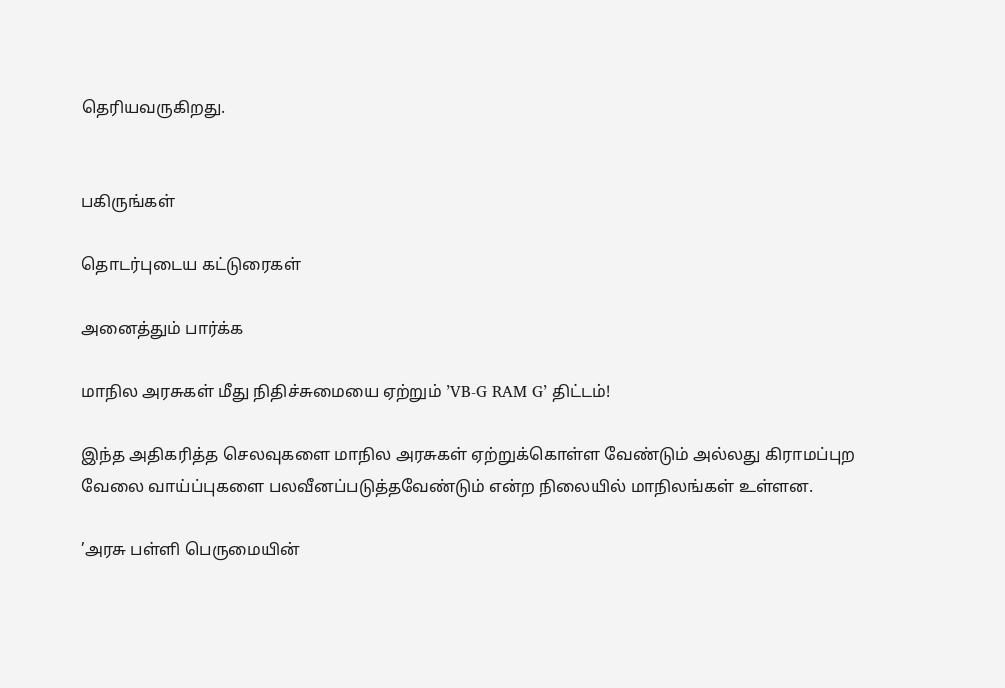தெரியவருகிறது.


பகிருங்கள்

தொடர்புடைய கட்டுரைகள்

அனைத்தும் பார்க்க

மாநில அரசுகள் மீது நிதிச்சுமையை ஏற்றும் ’VB-G RAM G’ திட்டம்!

இந்த அதிகரித்த செலவுகளை மாநில அரசுகள் ஏற்றுக்கொள்ள வேண்டும் அல்லது கிராமப்புற வேலை வாய்ப்புகளை பலவீனப்படுத்தவேண்டும் என்ற நிலையில் மாநிலங்கள் உள்ளன.

’அரசு பள்ளி பெருமையின்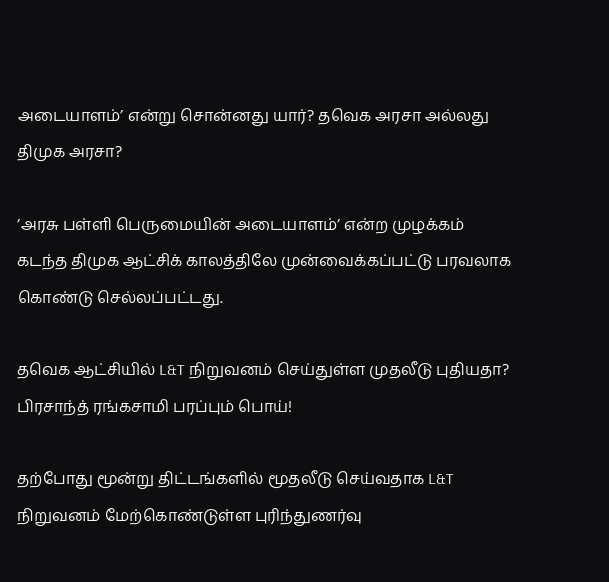அடையாளம்’ என்று சொன்னது யார்? தவெக அரசா அல்லது திமுக அரசா?

’அரசு பள்ளி பெருமையின் அடையாளம்’ என்ற முழக்கம் கடந்த திமுக ஆட்சிக் காலத்திலே முன்வைக்கப்பட்டு பரவலாக கொண்டு செல்லப்பட்டது.

தவெக ஆட்சியில் L&T நிறுவனம் செய்துள்ள முதலீடு புதியதா? பிரசாந்த் ரங்கசாமி பரப்பும் பொய்!

தற்போது மூன்று திட்டங்களில் மூதலீடு செய்வதாக L&T நிறுவனம் மேற்கொண்டுள்ள புரிந்துணர்வு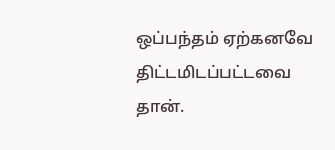ஒப்பந்தம் ஏற்கனவே திட்டமிடப்பட்டவை தான்.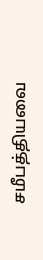சமீபத்தியவை